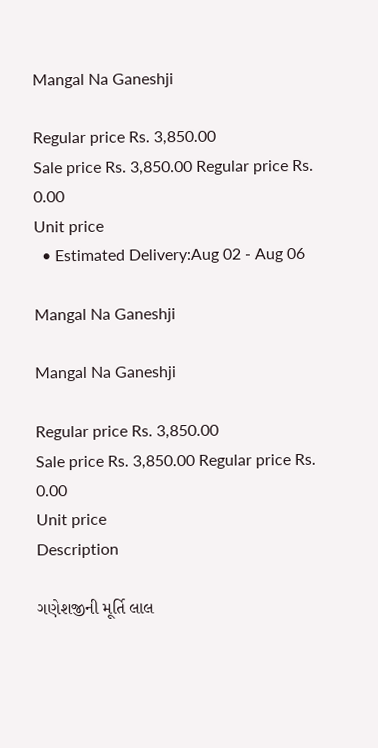Mangal Na Ganeshji

Regular price Rs. 3,850.00
Sale price Rs. 3,850.00 Regular price Rs. 0.00
Unit price
  • Estimated Delivery:Aug 02 - Aug 06

Mangal Na Ganeshji

Mangal Na Ganeshji

Regular price Rs. 3,850.00
Sale price Rs. 3,850.00 Regular price Rs. 0.00
Unit price
Description

ગણેશજીની મૂર્તિ લાલ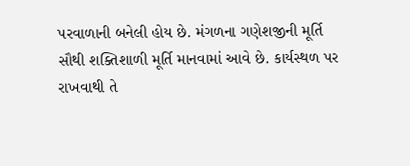પરવાળાની બનેલી હોય છે. મંગળના ગણેશજીની મૂર્તિ સૌથી શક્તિશાળી મૂર્તિ માનવામાં આવે છે. કાર્યસ્થળ પર રાખવાથી તે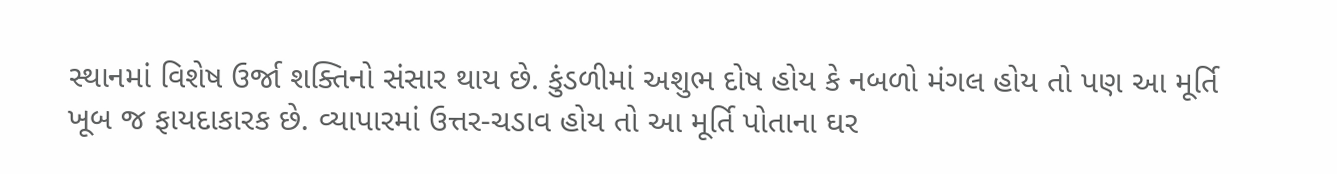સ્થાનમાં વિશેષ ઉર્જા શક્તિનો સંસાર થાય છે. કુંડળીમાં અશુભ દોષ હોય કે નબળો મંગલ હોય તો પણ આ મૂર્તિ ખૂબ જ ફાયદાકારક છે. વ્યાપારમાં ઉત્તર-ચડાવ હોય તો આ મૂર્તિ પોતાના ઘર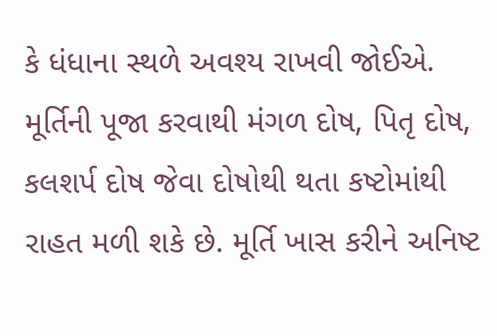કે ધંધાના સ્થળે અવશ્ય રાખવી જોઈએ. મૂર્તિની પૂજા કરવાથી મંગળ દોષ, પિતૃ દોષ, કલશર્પ દોષ જેવા દોષોથી થતા કષ્ટોમાંથી રાહત મળી શકે છે. મૂર્તિ ખાસ કરીને અનિષ્ટ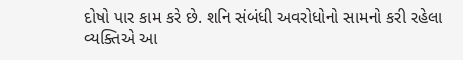દોષો પાર કામ કરે છે. શનિ સંબંધી અવરોધોનો સામનો કરી રહેલા વ્યક્તિએ આ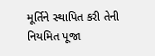મૂર્તિને સ્થાપિત કરી તેની નિયમિત પૂજા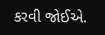કરવી જોઈએ.